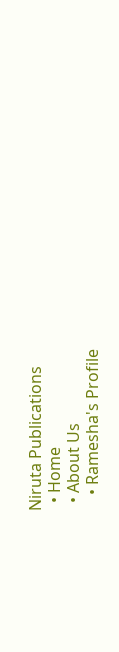Niruta Publications
  • Home
  • About Us
    • Ramesha's Profile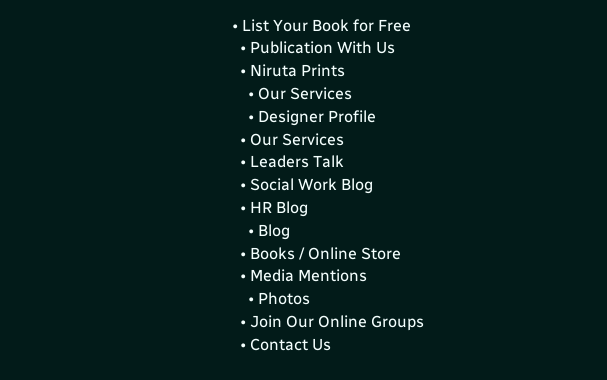• List Your Book for Free
  • Publication With Us
  • Niruta Prints
    • Our Services
    • Designer Profile
  • Our Services
  • Leaders Talk
  • Social Work Blog
  • HR Blog
    • Blog
  • Books / Online Store
  • Media Mentions
    • Photos
  • Join Our Online Groups
  • Contact Us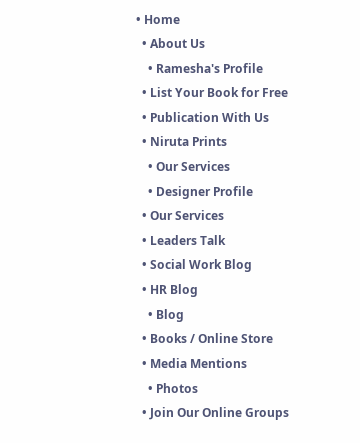• Home
  • About Us
    • Ramesha's Profile
  • List Your Book for Free
  • Publication With Us
  • Niruta Prints
    • Our Services
    • Designer Profile
  • Our Services
  • Leaders Talk
  • Social Work Blog
  • HR Blog
    • Blog
  • Books / Online Store
  • Media Mentions
    • Photos
  • Join Our Online Groups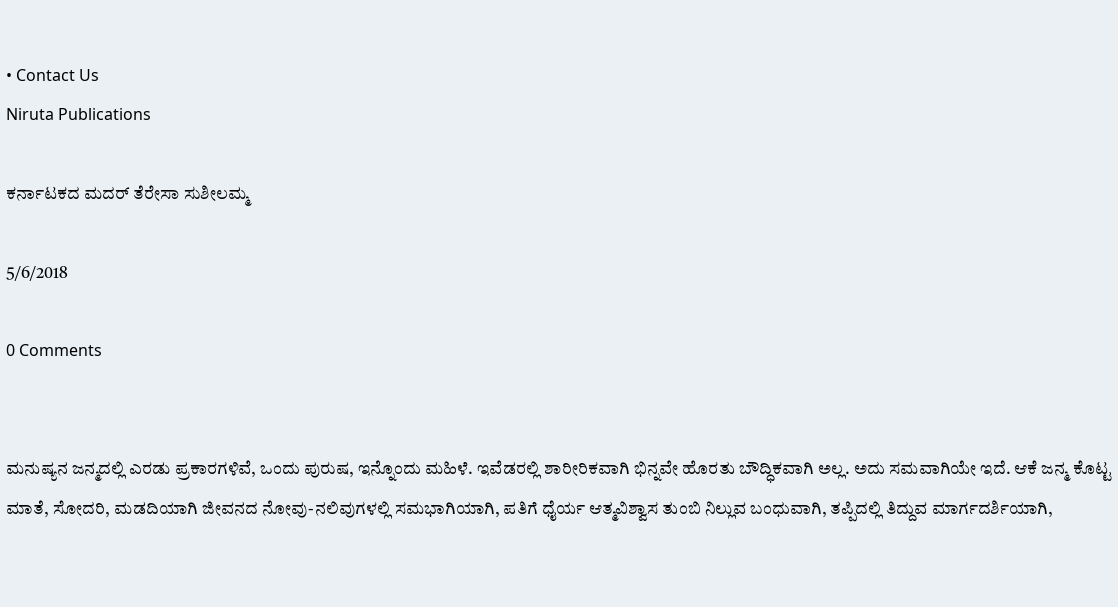• Contact Us
Niruta Publications

ಕರ್ನಾಟಕದ ಮದರ್ ತೆರೇಸಾ ಸುಶೀಲಮ್ಮ

5/6/2018

0 Comments


ಮನುಷ್ಯನ ಜನ್ಮದಲ್ಲಿ ಎರಡು ಪ್ರಕಾರಗಳಿವೆ, ಒಂದು ಪುರುಷ, ಇನ್ನೊಂದು ಮಹಿಳೆ. ಇವೆಡರಲ್ಲಿ ಶಾರೀರಿಕವಾಗಿ ಭಿನ್ನವೇ ಹೊರತು ಬೌದ್ಧಿಕವಾಗಿ ಅಲ್ಲ. ಅದು ಸಮವಾಗಿಯೇ ಇದೆ. ಆಕೆ ಜನ್ಮ ಕೊಟ್ಟ ಮಾತೆ, ಸೋದರಿ, ಮಡದಿಯಾಗಿ ಜೀವನದ ನೋವು-ನಲಿವುಗಳಲ್ಲಿ ಸಮಭಾಗಿಯಾಗಿ, ಪತಿಗೆ ಧೈರ್ಯ ಆತ್ಮವಿಶ್ವಾಸ ತುಂಬಿ ನಿಲ್ಲುವ ಬಂಧುವಾಗಿ, ತಪ್ಪಿದಲ್ಲಿ ತಿದ್ದುವ ಮಾರ್ಗದರ್ಶಿಯಾಗಿ,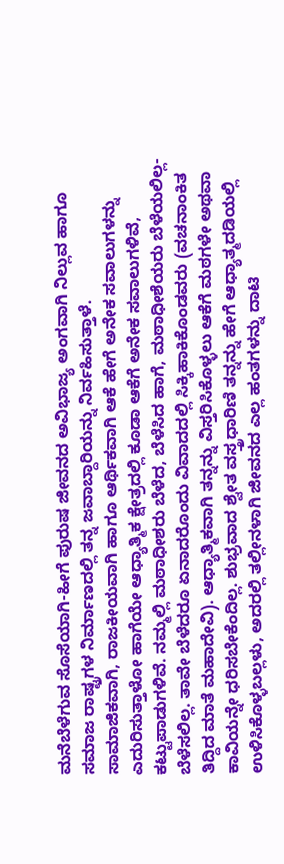ಮನೆಬೆಳೆಗುವ ಸೊಸೆಯಾಗಿ-ಹೀಗೆ ಪುರುಷ ಜೀವನದ ಅವಿಭಾಜ್ಯ ಅಂಗವಾಗಿ ನಿಲ್ಲುವ ಹಾಗೂ ಸಮಾಜ ರಾಷ್ಟ್ರಗಳ ನಿರ್ಮಾಣದಲ್ಲಿ ತನ್ನ ಜವಾಬ್ದಾರಿಯನ್ನು ನಿರ್ವಹಿಸುತ್ತಾಳೆ.
ಸಾಮಾಜಿಕವಾಗಿ, ರಾಜಕೀಯವಾಗಿ ಹಾಗೂ ಆರ್ಥಿಕವಾಗಿ ಆಕೆ ಹೇಗೆ ಅನೇಕ ಸವಾಲುಗಳನ್ನು ಎದುರಿಸುತ್ತಾಳೋ ಹಾಗೆಯೇ ಆಧ್ಯಾತ್ಮಿಕ ಕ್ಷೇತ್ರದಲ್ಲಿ ಕೂಡಾ ಆಕೆಗೆ ಅನೇಕ ಸವಾಲುಗಳಿವೆ, ಕಟ್ಟುಪಾಡುಗಳಿವೆ. ನಮ್ಮಲ್ಲಿ ಮಠಾಧೀಶರು ಬೆಳೆದ, ಬೆಳೆಸಿದ ಹಾಗೆ, ಮಠಾಧೀಶೆಯರು ಬೆಳೆಯಲಿಲ್ಲ-ಬೆಳೆಸಲಿಲ್ಲ. ತಾವೇ ಬೆಳೆದರೂ ಏನಾದರೊಂದು ವಿವಾದದಲ್ಲಿ ಸಿಕ್ಕಿಹಾಕಿಕೊಂಡವರು (ವಚನಾಂಕಿತ ತಿದ್ದಿದ ಮಾತೆ ಮಹಾದೇವಿ). ಆಧ್ಯಾತ್ಮಿಕವಾಗಿ ತನ್ನನ್ನು ವಿಸ್ತರಿಸಿಕೊಳ್ಳಲು ಆಕೆಗೆ ಮಠಗಳೇ ಅಥವಾ ಕಾವಿಯನ್ನೇ ಧರಿಸಬೇಕೆಂದಿಲ್ಲ. ಶುಭ್ರವಾದ ಶ್ವೇತ ವಸ್ತ್ರಧಾರಿಣಿ ತನ್ನನ್ನು ಹೇಗೆ ಆಧ್ಯಾತ್ಮದಡಿಯಲ್ಲಿ ಉಳಿಸಿಕೊಳ್ಳಬಲ್ಲಳು, ಅದರಲ್ಲಿ ತಲ್ಲೀನಳಾಗಿ ಜೀವನದ ಎಲ್ಲ ಹಂತಗಳನ್ನು ದಾಟಿ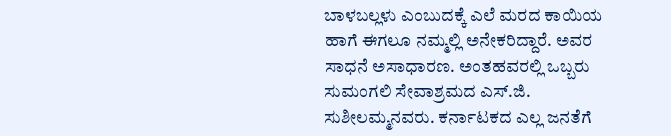ಬಾಳಬಲ್ಲಳು ಎಂಬುದಕ್ಕೆ ಎಲೆ ಮರದ ಕಾಯಿಯ ಹಾಗೆ ಈಗಲೂ ನಮ್ಮಲ್ಲಿ ಅನೇಕರಿದ್ದಾರೆ. ಅವರ ಸಾಧನೆ ಅಸಾಧಾರಣ. ಅಂತಹವರಲ್ಲಿ ಒಬ್ಬರು ಸುಮಂಗಲಿ ಸೇವಾಶ್ರಮದ ಎಸ್.ಜಿ. ಸುಶೀಲಮ್ಮನವರು. ಕರ್ನಾಟಕದ ಎಲ್ಲ ಜನತೆಗೆ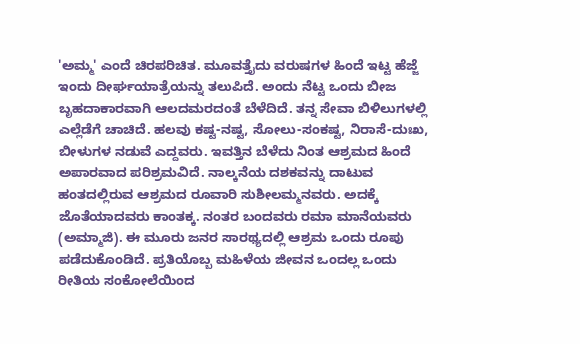'ಅಮ್ಮ' ಎಂದೆ ಚಿರಪರಿಚಿತ. ಮೂವತ್ತೈದು ವರುಷಗಳ ಹಿಂದೆ ಇಟ್ಟ ಹೆಜ್ಜೆ ಇಂದು ದೀರ್ಘಯಾತ್ರೆಯನ್ನು ತಲುಪಿದೆ. ಅಂದು ನೆಟ್ಟ ಒಂದು ಬೀಜ ಬೃಹದಾಕಾರವಾಗಿ ಆಲದಮರದಂತೆ ಬೆಳೆದಿದೆ. ತನ್ನ ಸೇವಾ ಬಿಳಿಲುಗಳಲ್ಲಿ ಎಲ್ಲೆಡೆಗೆ ಚಾಚಿದೆ. ಹಲವು ಕಷ್ಟ-ನಷ್ಟ, ಸೋಲು-ಸಂಕಷ್ಟ, ನಿರಾಸೆ-ದುಃಖ, ಬೀಳುಗಳ ನಡುವೆ ಎದ್ದವರು. ಇವತ್ತಿನ ಬೆಳೆದು ನಿಂತ ಆಶ್ರಮದ ಹಿಂದೆ ಅಪಾರವಾದ ಪರಿಶ್ರಮವಿದೆ. ನಾಲ್ಕನೆಯ ದಶಕವನ್ನು ದಾಟುವ ಹಂತದಲ್ಲಿರುವ ಆಶ್ರಮದ ರೂವಾರಿ ಸುಶೀಲಮ್ಮನವರು. ಅದಕ್ಕೆ ಜೊತೆಯಾದವರು ಕಾಂತಕ್ಕ. ನಂತರ ಬಂದವರು ರಮಾ ಮಾನೆಯವರು (ಅಮ್ಮಾಜಿ). ಈ ಮೂರು ಜನರ ಸಾರಥ್ಯದಲ್ಲಿ ಆಶ್ರಮ ಒಂದು ರೂಪು ಪಡೆದುಕೊಂಡಿದೆ. ಪ್ರತಿಯೊಬ್ಬ ಮಹಿಳೆಯ ಜೀವನ ಒಂದಲ್ಲ ಒಂದು ರೀತಿಯ ಸಂಕೋಲೆಯಿಂದ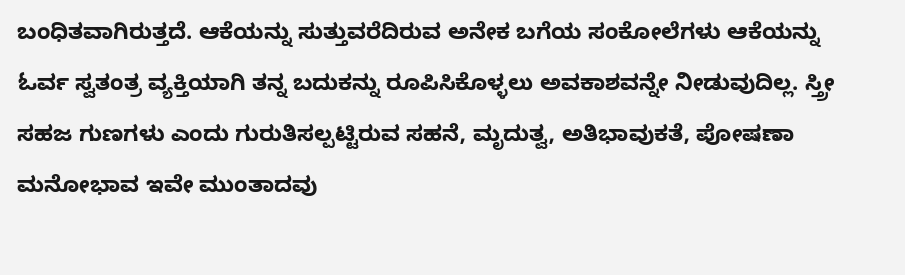ಬಂಧಿತವಾಗಿರುತ್ತದೆ. ಆಕೆಯನ್ನು ಸುತ್ತುವರೆದಿರುವ ಅನೇಕ ಬಗೆಯ ಸಂಕೋಲೆಗಳು ಆಕೆಯನ್ನು ಓರ್ವ ಸ್ವತಂತ್ರ ವ್ಯಕ್ತಿಯಾಗಿ ತನ್ನ ಬದುಕನ್ನು ರೂಪಿಸಿಕೊಳ್ಳಲು ಅವಕಾಶವನ್ನೇ ನೀಡುವುದಿಲ್ಲ. ಸ್ತ್ರೀ ಸಹಜ ಗುಣಗಳು ಎಂದು ಗುರುತಿಸಲ್ಪಟ್ಟಿರುವ ಸಹನೆ, ಮೃದುತ್ವ, ಅತಿಭಾವುಕತೆ, ಪೋಷಣಾ ಮನೋಭಾವ ಇವೇ ಮುಂತಾದವು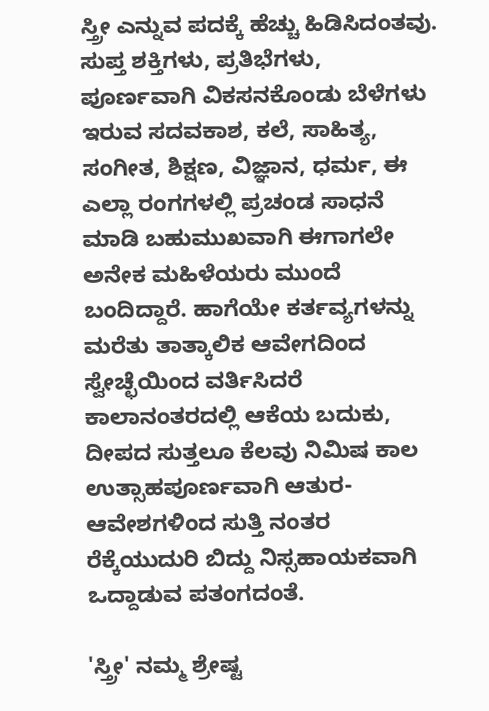ಸ್ತ್ರೀ ಎನ್ನುವ ಪದಕ್ಕೆ ಹೆಚ್ಚು ಹಿಡಿಸಿದಂತವು. ಸುಪ್ತ ಶಕ್ತಿಗಳು, ಪ್ರತಿಭೆಗಳು, ಪೂರ್ಣವಾಗಿ ವಿಕಸನಕೊಂಡು ಬೆಳೆಗಳು ಇರುವ ಸದವಕಾಶ, ಕಲೆ, ಸಾಹಿತ್ಯ, ಸಂಗೀತ, ಶಿಕ್ಷಣ, ವಿಜ್ಞಾನ, ಧರ್ಮ, ಈ ಎಲ್ಲಾ ರಂಗಗಳಲ್ಲಿ ಪ್ರಚಂಡ ಸಾಧನೆ ಮಾಡಿ ಬಹುಮುಖವಾಗಿ ಈಗಾಗಲೇ ಅನೇಕ ಮಹಿಳೆಯರು ಮುಂದೆ ಬಂದಿದ್ದಾರೆ. ಹಾಗೆಯೇ ಕರ್ತವ್ಯಗಳನ್ನು ಮರೆತು ತಾತ್ಕಾಲಿಕ ಆವೇಗದಿಂದ ಸ್ವೇಚ್ಛೆಯಿಂದ ವರ್ತಿಸಿದರೆ ಕಾಲಾನಂತರದಲ್ಲಿ ಆಕೆಯ ಬದುಕು, ದೀಪದ ಸುತ್ತಲೂ ಕೆಲವು ನಿಮಿಷ ಕಾಲ ಉತ್ಸಾಹಪೂರ್ಣವಾಗಿ ಆತುರ-ಆವೇಶಗಳಿಂದ ಸುತ್ತಿ ನಂತರ ರೆಕ್ಕೆಯುದುರಿ ಬಿದ್ದು ನಿಸ್ಸಹಾಯಕವಾಗಿ ಒದ್ದಾಡುವ ಪತಂಗದಂತೆ.

'ಸ್ತ್ರೀ' ನಮ್ಮ ಶ್ರೇಷ್ಟ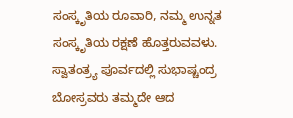ಸಂಸ್ಕೃತಿಯ ರೂವಾರಿ, ನಮ್ಮ ಉನ್ನತ ಸಂಸ್ಕೃತಿಯ ರಕ್ಷಣೆ ಹೊತ್ತರುವವಳು. ಸ್ವಾತಂತ್ರ್ಯ ಪೂರ್ವದಲ್ಲಿ ಸುಭಾಷ್ಚಂದ್ರ ಬೋಸ್ರವರು ತಮ್ಮದೇ ಆದ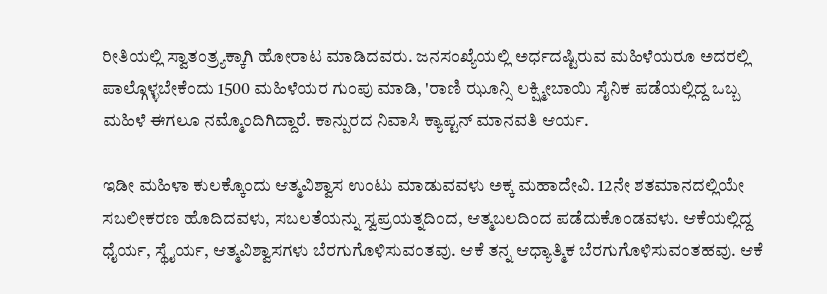ರೀತಿಯಲ್ಲಿ ಸ್ವಾತಂತ್ರ್ಯಕ್ಕಾಗಿ ಹೋರಾಟ ಮಾಡಿದವರು. ಜನಸಂಖ್ಯೆಯಲ್ಲಿ ಅರ್ಧದಷ್ಟಿರುವ ಮಹಿಳೆಯರೂ ಅದರಲ್ಲಿ ಪಾಲ್ಗೊಳ್ಳಬೇಕೆಂದು 1500 ಮಹಿಳೆಯರ ಗುಂಪು ಮಾಡಿ, 'ರಾಣಿ ಝೂನ್ಸಿ ಲಕ್ಷ್ಮೀಬಾಯಿ ಸೈನಿಕ ಪಡೆಯಲ್ಲಿದ್ದ ಒಬ್ಬ ಮಹಿಳೆ ಈಗಲೂ ನಮ್ಮೊಂದಿಗಿದ್ದಾರೆ. ಕಾನ್ಪುರದ ನಿವಾಸಿ ಕ್ಯಾಪ್ಟನ್ ಮಾನವತಿ ಆರ್ಯ.

ಇಡೀ ಮಹಿಳಾ ಕುಲಕ್ಕೊಂದು ಆತ್ಮವಿಶ್ವಾಸ ಉಂಟು ಮಾಡುವವಳು ಅಕ್ಕ ಮಹಾದೇವಿ. 12ನೇ ಶತಮಾನದಲ್ಲಿಯೇ ಸಬಲೀಕರಣ ಹೊದಿದವಳು, ಸಬಲತೆಯನ್ನು ಸ್ವಪ್ರಯತ್ನದಿಂದ, ಆತ್ಮಬಲದಿಂದ ಪಡೆದುಕೊಂಡವಳು. ಆಕೆಯಲ್ಲಿದ್ದ ಧೈರ್ಯ, ಸ್ಥೈರ್ಯ, ಆತ್ಮವಿಶ್ವಾಸಗಳು ಬೆರಗುಗೊಳಿಸುವಂತವು. ಆಕೆ ತನ್ನ ಆಧ್ಯಾತ್ಮಿಕ ಬೆರಗುಗೊಳಿಸುವಂತಹವು. ಆಕೆ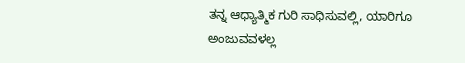ತನ್ನ ಆಧ್ಯಾತ್ಮಿಕ ಗುರಿ ಸಾಧಿಸುವಲ್ಲಿ, ಯಾರಿಗೂ ಅಂಜುವವಳಲ್ಲ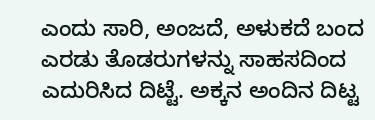ಎಂದು ಸಾರಿ, ಅಂಜದೆ, ಅಳುಕದೆ ಬಂದ ಎರಡು ತೊಡರುಗಳನ್ನು ಸಾಹಸದಿಂದ ಎದುರಿಸಿದ ದಿಟ್ಟೆ. ಅಕ್ಕನ ಅಂದಿನ ದಿಟ್ಟ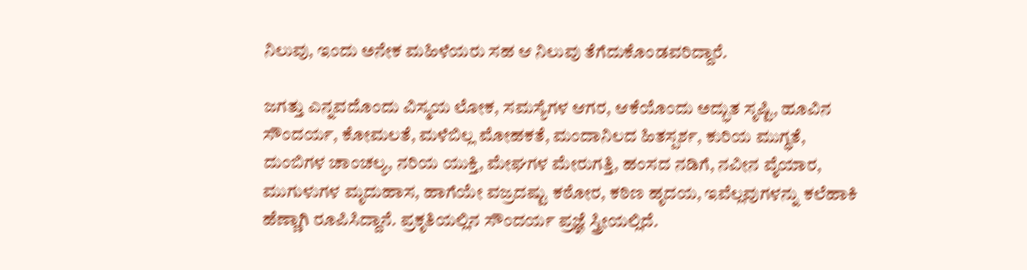ನಿಲುವು, ಇಂದು ಅನೇಕ ಮಹಿಳೆಯರು ಸಹ ಆ ನಿಲುವು ತೆಗೆದುಕೊಂಡವರಿದ್ದಾರೆ.

ಜಗತ್ತು ಎನ್ನವದೊಂದು ವಿಸ್ಮಯ ಲೋಕ, ಸಮಸ್ಯೆಗಳ ಆಗರ, ಆಕೆಯೊಂದು ಅದ್ಭುತ ಸೃಷ್ಟಿ, ಹೂವಿನ ಸೌಂದರ್ಯ, ಕೋಮಲತೆ, ಮಳೆಬಿಲ್ಲ ಮೋಹಕತೆ, ಮಂದಾನಿಲದ ಹಿತಸ್ಪರ್ಶ, ಕುರಿಯ ಮುಗ್ಧತೆ, ದುಂಬಿಗಳ ಚಾಂಚಲ್ಯ, ನರಿಯ ಯುಕ್ತಿ, ಮೇಘಗಳ ಮೇರುಗತ್ತಿ, ಹಂಸದ ನಡಿಗೆ, ನವೀನ ವೈಯಾರ, ಮುಗುಳುಗಳ ಮೃದುಹಾಸ, ಹಾಗೆಯೇ ವಜ್ರದಷ್ಟು ಕಠೋರ, ಕಠಿಣ ಹೃದಯ, ಇವೆಲ್ಲವುಗಳನ್ನು ಕಲೆಹಾಕಿ ಹೆಣ್ಣಾಗಿ ರೂಪಿಸಿದ್ದಾನೆ. ಪ್ರಕೃತಿಯಲ್ಲಿನ ಸೌಂದರ್ಯ ಪ್ರಜ್ಞೆ ಸ್ತ್ರೀಯಲ್ಲಿದೆ.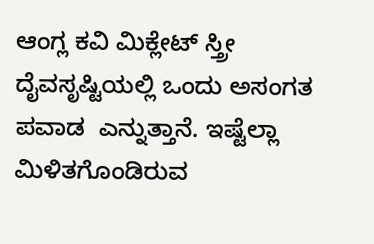ಆಂಗ್ಲ ಕವಿ ಮಿಕ್ಲೇಟ್ ಸ್ತ್ರೀ ದೈವಸೃಷ್ಟಿಯಲ್ಲಿ ಒಂದು ಅಸಂಗತ ಪವಾಡ  ಎನ್ನುತ್ತಾನೆ. ಇಷ್ಟೆಲ್ಲಾ ಮಿಳಿತಗೊಂಡಿರುವ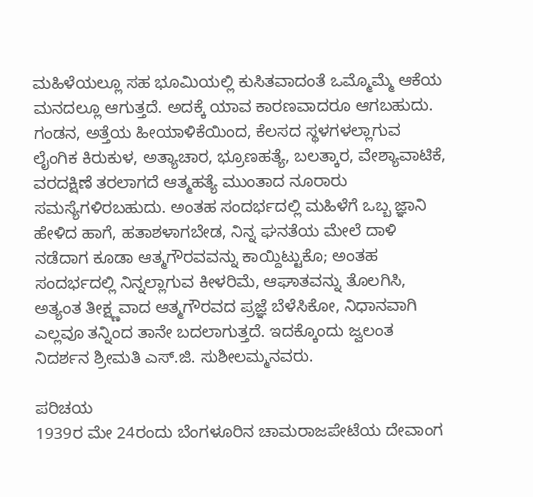ಮಹಿಳೆಯಲ್ಲೂ ಸಹ ಭೂಮಿಯಲ್ಲಿ ಕುಸಿತವಾದಂತೆ ಒಮ್ಮೊಮ್ಮೆ ಆಕೆಯ ಮನದಲ್ಲೂ ಆಗುತ್ತದೆ. ಅದಕ್ಕೆ ಯಾವ ಕಾರಣವಾದರೂ ಆಗಬಹುದು. ಗಂಡನ, ಅತ್ತೆಯ ಹೀಯಾಳಿಕೆಯಿಂದ, ಕೆಲಸದ ಸ್ಥಳಗಳಲ್ಲಾಗುವ ಲೈಂಗಿಕ ಕಿರುಕುಳ, ಅತ್ಯಾಚಾರ, ಭ್ರೂಣಹತ್ಯೆ, ಬಲತ್ಕಾರ, ವೇಶ್ಯಾವಾಟಿಕೆ, ವರದಕ್ಷಿಣೆ ತರಲಾಗದೆ ಆತ್ಮಹತ್ಯೆ ಮುಂತಾದ ನೂರಾರು ಸಮಸ್ಯೆಗಳಿರಬಹುದು. ಅಂತಹ ಸಂದರ್ಭದಲ್ಲಿ ಮಹಿಳೆಗೆ ಒಬ್ಬ ಜ್ಞಾನಿ ಹೇಳಿದ ಹಾಗೆ, ಹತಾಶಳಾಗಬೇಡ, ನಿನ್ನ ಘನತೆಯ ಮೇಲೆ ದಾಳಿ ನಡೆದಾಗ ಕೂಡಾ ಆತ್ಮಗೌರವವನ್ನು ಕಾಯ್ದಿಟ್ಟುಕೊ; ಅಂತಹ ಸಂದರ್ಭದಲ್ಲಿ ನಿನ್ನಲ್ಲಾಗುವ ಕೀಳರಿಮೆ, ಆಘಾತವನ್ನು ತೊಲಗಿಸಿ, ಅತ್ಯಂತ ತೀಕ್ಷ್ಣವಾದ ಆತ್ಮಗೌರವದ ಪ್ರಜ್ಞೆ ಬೆಳೆಸಿಕೋ, ನಿಧಾನವಾಗಿ ಎಲ್ಲವೂ ತನ್ನಿಂದ ತಾನೇ ಬದಲಾಗುತ್ತದೆ. ಇದಕ್ಕೊಂದು ಜ್ವಲಂತ ನಿದರ್ಶನ ಶ್ರೀಮತಿ ಎಸ್.ಜಿ. ಸುಶೀಲಮ್ಮನವರು.

ಪರಿಚಯ
1939ರ ಮೇ 24ರಂದು ಬೆಂಗಳೂರಿನ ಚಾಮರಾಜಪೇಟೆಯ ದೇವಾಂಗ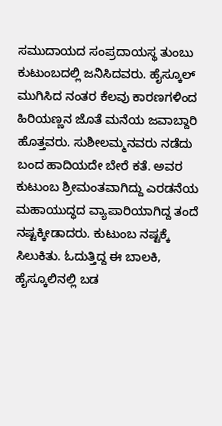ಸಮುದಾಯದ ಸಂಪ್ರದಾಯಸ್ಥ ತುಂಬು ಕುಟುಂಬದಲ್ಲಿ ಜನಿಸಿದವರು. ಹೈಸ್ಕೂಲ್ ಮುಗಿಸಿದ ನಂತರ ಕೆಲವು ಕಾರಣಗಳಿಂದ ಹಿರಿಯಣ್ಣನ ಜೊತೆ ಮನೆಯ ಜವಾಬ್ದಾರಿ ಹೊತ್ತವರು. ಸುಶೀಲಮ್ಮನವರು ನಡೆದು ಬಂದ ಹಾದಿಯದೇ ಬೇರೆ ಕತೆ. ಅವರ ಕುಟುಂಬ ಶ್ರೀಮಂತವಾಗಿದ್ದು ಎರಡನೆಯ ಮಹಾಯುದ್ಧದ ವ್ಯಾಪಾರಿಯಾಗಿದ್ದ ತಂದೆ ನಷ್ಟಕ್ಕೀಡಾದರು. ಕುಟುಂಬ ನಷ್ಟಕ್ಕೆ ಸಿಲುಕಿತು. ಓದುತ್ತಿದ್ದ ಈ ಬಾಲಕಿ, ಹೈಸ್ಕೂಲಿನಲ್ಲಿ ಬಡ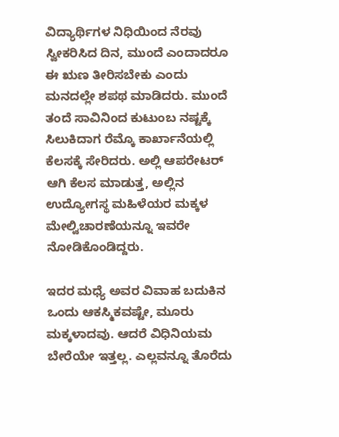ವಿದ್ಯಾರ್ಥಿಗಳ ನಿಧಿಯಿಂದ ನೆರವು ಸ್ವೀಕರಿಸಿದ ದಿನ, ಮುಂದೆ ಎಂದಾದರೂ ಈ ಋಣ ತೀರಿಸಬೇಕು ಎಂದು ಮನದಲ್ಲೇ ಶಪಥ ಮಾಡಿದರು. ಮುಂದೆ ತಂದೆ ಸಾವಿನಿಂದ ಕುಟುಂಬ ನಷ್ಟಕ್ಕೆ ಸಿಲುಕಿದಾಗ ರೆಮ್ಕೊ ಕಾರ್ಖಾನೆಯಲ್ಲಿ ಕೆಲಸಕ್ಕೆ ಸೇರಿದರು. ಅಲ್ಲಿ ಆಪರೇಟರ್ ಆಗಿ ಕೆಲಸ ಮಾಡುತ್ತ, ಅಲ್ಲಿನ ಉದ್ಯೋಗಸ್ಥ ಮಹಿಳೆಯರ ಮಕ್ಕಳ ಮೇಲ್ವಿಚಾರಣೆಯನ್ನೂ ಇವರೇ ನೋಡಿಕೊಂಡಿದ್ದರು.

ಇದರ ಮಧ್ಯೆ ಅವರ ವಿವಾಹ ಬದುಕಿನ ಒಂದು ಆಕಸ್ಮಿಕವಷ್ಟೇ, ಮೂರು ಮಕ್ಕಳಾದವು. ಆದರೆ ವಿಧಿನಿಯಮ ಬೇರೆಯೇ ಇತ್ತಲ್ಲ. ಎಲ್ಲವನ್ನೂ ತೊರೆದು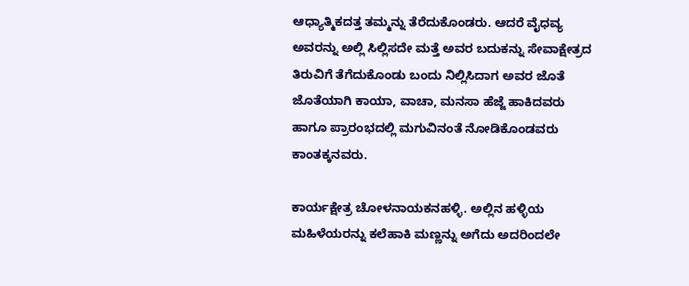ಆಧ್ಯಾತ್ಮಿಕದತ್ತ ತಮ್ಮನ್ನು ತೆರೆದುಕೊಂಡರು. ಆದರೆ ವೈಧವ್ಯ ಅವರನ್ನು ಅಲ್ಲಿ ಸಿಲ್ಲಿಸದೇ ಮತ್ತೆ ಅವರ ಬದುಕನ್ನು ಸೇವಾಕ್ಷೇತ್ರದ ತಿರುವಿಗೆ ತೆಗೆದುಕೊಂಡು ಬಂದು ನಿಲ್ಲಿಸಿದಾಗ ಅವರ ಜೊತೆ ಜೊತೆಯಾಗಿ ಕಾಯಾ, ವಾಚಾ, ಮನಸಾ ಹೆಜ್ಜೆ ಹಾಕಿದವರು ಹಾಗೂ ಪ್ರಾರಂಭದಲ್ಲಿ ಮಗುವಿನಂತೆ ನೋಡಿಕೊಂಡವರು ಕಾಂತಕ್ಕನವರು.

ಕಾರ್ಯಕ್ಷೇತ್ರ ಚೋಳನಾಯಕನಹಳ್ಳಿ. ಅಲ್ಲಿನ ಹಳ್ಳಿಯ ಮಹಿಳೆಯರನ್ನು ಕಲೆಹಾಕಿ ಮಣ್ಣನ್ನು ಅಗೆದು ಅದರಿಂದಲೇ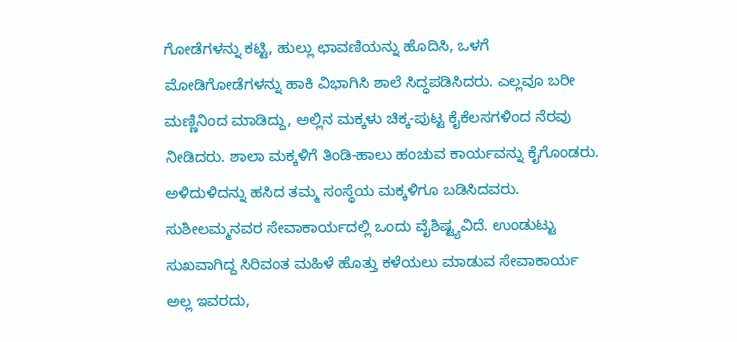ಗೋಡೆಗಳನ್ನು ಕಟ್ಟಿ, ಹುಲ್ಲು ಛಾವಣಿಯನ್ನು ಹೊದಿಸಿ, ಒಳಗೆ ಮೋಡಿಗೋಡೆಗಳನ್ನು ಹಾಕಿ ವಿಭಾಗಿಸಿ ಶಾಲೆ ಸಿದ್ಧಪಡಿಸಿದರು. ಎಲ್ಲವೂ ಬರೀ ಮಣ್ಣಿನಿಂದ ಮಾಡಿದ್ದು, ಅಲ್ಲಿನ ಮಕ್ಕಳು ಚಿಕ್ಕ-ಪುಟ್ಟ ಕೈಕೆಲಸಗಳಿಂದ ನೆರವು ನೀಡಿದರು. ಶಾಲಾ ಮಕ್ಕಳಿಗೆ ತಿಂಡಿ-ಹಾಲು ಹಂಚುವ ಕಾರ್ಯವನ್ನು ಕೈಗೊಂಡರು. ಅಳಿದುಳಿದನ್ನು ಹಸಿದ ತಮ್ಮ ಸಂಸ್ಥೆಯ ಮಕ್ಕಳಿಗೂ ಬಡಿಸಿದವರು. ಸುಶೀಲಮ್ಮನವರ ಸೇವಾಕಾರ್ಯದಲ್ಲಿ ಒಂದು ವೈಶಿಷ್ಟ್ಯವಿದೆ. ಉಂಡುಟ್ಟು ಸುಖವಾಗಿದ್ದ ಸಿರಿವಂತ ಮಹಿಳೆ ಹೊತ್ತು ಕಳೆಯಲು ಮಾಡುವ ಸೇವಾಕಾರ್ಯ ಅಲ್ಲ ಇವರದು,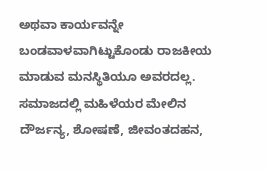ಅಥವಾ ಕಾರ್ಯವನ್ನೇ ಬಂಡವಾಳವಾಗಿಟ್ಟುಕೊಂಡು ರಾಜಕೀಯ ಮಾಡುವ ಮನಸ್ಥಿತಿಯೂ ಅವರದಲ್ಲ.
ಸಮಾಜದಲ್ಲಿ ಮಹಿಳೆಯರ ಮೇಲಿನ ದೌರ್ಜನ್ಯ, ಶೋಷಣೆ, ಜೀವಂತದಹನ,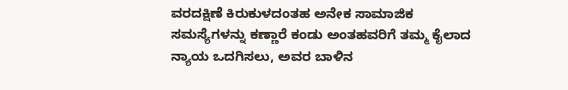ವರದಕ್ಷಿಣೆ ಕಿರುಕುಳದಂತಹ ಅನೇಕ ಸಾಮಾಜಿಕ ಸಮಸ್ಯೆಗಳನ್ನು ಕಣ್ಣಾರೆ ಕಂಡು ಅಂತಹವರಿಗೆ ತಮ್ಮ ಕೈಲಾದ ನ್ಯಾಯ ಒದಗಿಸಲು, ಅವರ ಬಾಳಿನ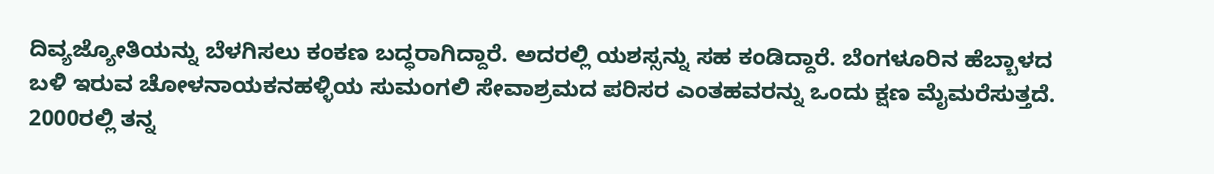ದಿವ್ಯಜ್ಯೋತಿಯನ್ನು ಬೆಳಗಿಸಲು ಕಂಕಣ ಬದ್ಧರಾಗಿದ್ದಾರೆ. ಅದರಲ್ಲಿ ಯಶಸ್ಸನ್ನು ಸಹ ಕಂಡಿದ್ದಾರೆ. ಬೆಂಗಳೂರಿನ ಹೆಬ್ಬಾಳದ ಬಳಿ ಇರುವ ಚೋಳನಾಯಕನಹಳ್ಳಿಯ ಸುಮಂಗಲಿ ಸೇವಾಶ್ರಮದ ಪರಿಸರ ಎಂತಹವರನ್ನು ಒಂದು ಕ್ಷಣ ಮೈಮರೆಸುತ್ತದೆ. 2000ರಲ್ಲಿ ತನ್ನ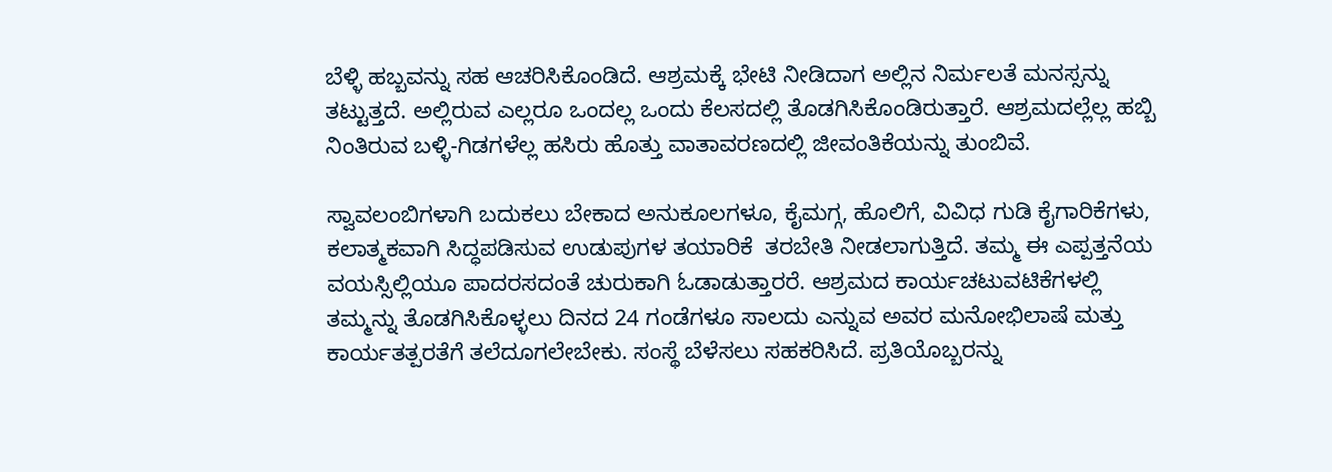ಬೆಳ್ಳಿ ಹಬ್ಬವನ್ನು ಸಹ ಆಚರಿಸಿಕೊಂಡಿದೆ. ಆಶ್ರಮಕ್ಕೆ ಭೇಟಿ ನೀಡಿದಾಗ ಅಲ್ಲಿನ ನಿರ್ಮಲತೆ ಮನಸ್ಸನ್ನು ತಟ್ಟುತ್ತದೆ. ಅಲ್ಲಿರುವ ಎಲ್ಲರೂ ಒಂದಲ್ಲ ಒಂದು ಕೆಲಸದಲ್ಲಿ ತೊಡಗಿಸಿಕೊಂಡಿರುತ್ತಾರೆ. ಆಶ್ರಮದಲ್ಲೆಲ್ಲ ಹಬ್ಬಿ ನಿಂತಿರುವ ಬಳ್ಳಿ-ಗಿಡಗಳೆಲ್ಲ ಹಸಿರು ಹೊತ್ತು ವಾತಾವರಣದಲ್ಲಿ ಜೀವಂತಿಕೆಯನ್ನು ತುಂಬಿವೆ.

ಸ್ವಾವಲಂಬಿಗಳಾಗಿ ಬದುಕಲು ಬೇಕಾದ ಅನುಕೂಲಗಳೂ, ಕೈಮಗ್ಗ, ಹೊಲಿಗೆ, ವಿವಿಧ ಗುಡಿ ಕೈಗಾರಿಕೆಗಳು, ಕಲಾತ್ಮಕವಾಗಿ ಸಿದ್ಧಪಡಿಸುವ ಉಡುಪುಗಳ ತಯಾರಿಕೆ  ತರಬೇತಿ ನೀಡಲಾಗುತ್ತಿದೆ. ತಮ್ಮ ಈ ಎಪ್ಪತ್ತನೆಯ ವಯಸ್ಸಿಲ್ಲಿಯೂ ಪಾದರಸದಂತೆ ಚುರುಕಾಗಿ ಓಡಾಡುತ್ತಾರರೆ. ಆಶ್ರಮದ ಕಾರ್ಯಚಟುವಟಿಕೆಗಳಲ್ಲಿ ತಮ್ಮನ್ನು ತೊಡಗಿಸಿಕೊಳ್ಳಲು ದಿನದ 24 ಗಂಡೆಗಳೂ ಸಾಲದು ಎನ್ನುವ ಅವರ ಮನೋಭಿಲಾಷೆ ಮತ್ತು ಕಾರ್ಯತತ್ಪರತೆಗೆ ತಲೆದೂಗಲೇಬೇಕು. ಸಂಸ್ಥೆ ಬೆಳೆಸಲು ಸಹಕರಿಸಿದೆ. ಪ್ರತಿಯೊಬ್ಬರನ್ನು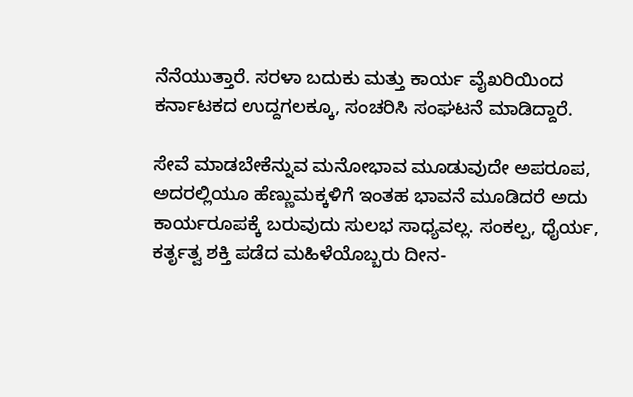ನೆನೆಯುತ್ತಾರೆ. ಸರಳಾ ಬದುಕು ಮತ್ತು ಕಾರ್ಯ ವೈಖರಿಯಿಂದ ಕರ್ನಾಟಕದ ಉದ್ದಗಲಕ್ಕೂ, ಸಂಚರಿಸಿ ಸಂಘಟನೆ ಮಾಡಿದ್ದಾರೆ.

ಸೇವೆ ಮಾಡಬೇಕೆನ್ನುವ ಮನೋಭಾವ ಮೂಡುವುದೇ ಅಪರೂಪ, ಅದರಲ್ಲಿಯೂ ಹೆಣ್ಣುಮಕ್ಕಳಿಗೆ ಇಂತಹ ಭಾವನೆ ಮೂಡಿದರೆ ಅದು ಕಾರ್ಯರೂಪಕ್ಕೆ ಬರುವುದು ಸುಲಭ ಸಾಧ್ಯವಲ್ಲ. ಸಂಕಲ್ಪ, ಧೈರ್ಯ, ಕರ್ತೃತ್ವ ಶಕ್ತಿ ಪಡೆದ ಮಹಿಳೆಯೊಬ್ಬರು ದೀನ-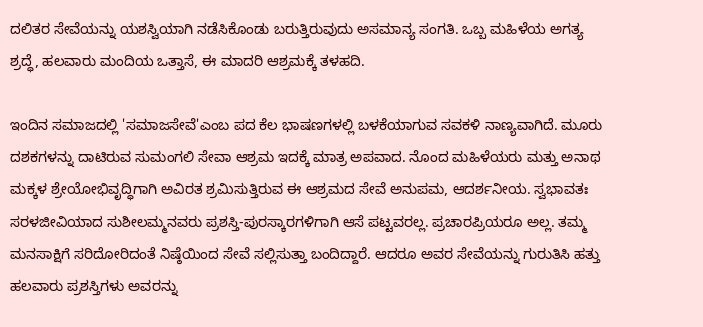ದಲಿತರ ಸೇವೆಯನ್ನು ಯಶಸ್ವಿಯಾಗಿ ನಡೆಸಿಕೊಂಡು ಬರುತ್ತಿರುವುದು ಅಸಮಾನ್ಯ ಸಂಗತಿ. ಒಬ್ಬ ಮಹಿಳೆಯ ಅಗತ್ಯ ಶ್ರದ್ಧೆ, ಹಲವಾರು ಮಂದಿಯ ಒತ್ತಾಸೆ, ಈ ಮಾದರಿ ಆಶ್ರಮಕ್ಕೆ ತಳಹದಿ.

ಇಂದಿನ ಸಮಾಜದಲ್ಲಿ 'ಸಮಾಜಸೇವೆ'ಎಂಬ ಪದ ಕೆಲ ಭಾಷಣಗಳಲ್ಲಿ ಬಳಕೆಯಾಗುವ ಸವಕಳಿ ನಾಣ್ಯವಾಗಿದೆ. ಮೂರು ದಶಕಗಳನ್ನು ದಾಟಿರುವ ಸುಮಂಗಲಿ ಸೇವಾ ಆಶ್ರಮ ಇದಕ್ಕೆ ಮಾತ್ರ ಅಪವಾದ. ನೊಂದ ಮಹಿಳೆಯರು ಮತ್ತು ಅನಾಥ ಮಕ್ಕಳ ಶ್ರೇಯೋಭಿವೃದ್ಧಿಗಾಗಿ ಅವಿರತ ಶ್ರಮಿಸುತ್ತಿರುವ ಈ ಆಶ್ರಮದ ಸೇವೆ ಅನುಪಮ, ಆದರ್ಶನೀಯ. ಸ್ವಭಾವತಃ ಸರಳಜೀವಿಯಾದ ಸುಶೀಲಮ್ಮನವರು ಪ್ರಶಸ್ತಿ-ಪುರಸ್ಕಾರಗಳಿಗಾಗಿ ಆಸೆ ಪಟ್ಟವರಲ್ಲ. ಪ್ರಚಾರಪ್ರಿಯರೂ ಅಲ್ಲ. ತಮ್ಮ ಮನಸಾಕ್ಷಿಗೆ ಸರಿದೋರಿದಂತೆ ನಿಷ್ಠೆಯಿಂದ ಸೇವೆ ಸಲ್ಲಿಸುತ್ತಾ ಬಂದಿದ್ದಾರೆ. ಆದರೂ ಅವರ ಸೇವೆಯನ್ನು ಗುರುತಿಸಿ ಹತ್ತು ಹಲವಾರು ಪ್ರಶಸ್ತಿಗಳು ಅವರನ್ನು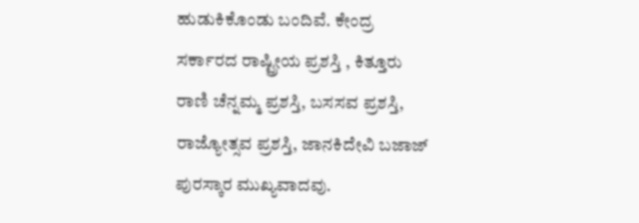ಹುಡುಕಿಕೊಂಡು ಬಂದಿವೆ. ಕೇಂದ್ರ ಸರ್ಕಾರದ ರಾಷ್ಟ್ರೀಯ ಪ್ರಶಸ್ತಿ , ಕಿತ್ತೂರು ರಾಣಿ ಚೆನ್ನಮ್ಮ ಪ್ರಶಸ್ತಿ, ಬಸಸವ ಪ್ರಶಸ್ತಿ, ರಾಜ್ಯೋತ್ಸವ ಪ್ರಶಸ್ತಿ, ಜಾನಕಿದೇವಿ ಬಜಾಜ್ ಪುರಸ್ಕಾರ ಮುಖ್ಯವಾದವು.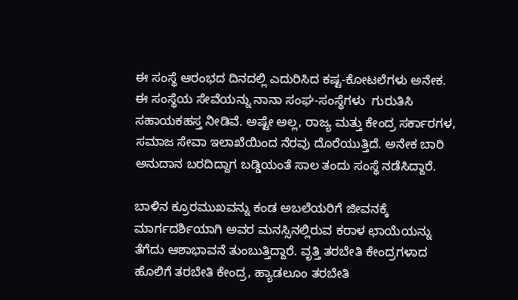ಈ ಸಂಸ್ಥೆ ಆರಂಭದ ದಿನದಲ್ಲಿ ಎದುರಿಸಿದ ಕಷ್ಟ-ಕೋಟಲೆಗಳು ಅನೇಕ. ಈ ಸಂಸ್ಥೆಯ ಸೇವೆಯನ್ನು ನಾನಾ ಸಂಘ-ಸಂಸ್ಥೆಗಳು  ಗುರುತಿಸಿ ಸಹಾಯಕಹಸ್ತ ನೀಡಿವೆ. ಅಷ್ಟೇ ಅಲ್ಲ, ರಾಜ್ಯ ಮತ್ತು ಕೇಂದ್ರ ಸರ್ಕಾರಗಳ, ಸಮಾಜ ಸೇವಾ ಇಲಾಖೆಯಿಂದ ನೆರವು ದೊರೆಯುತ್ತಿದೆ. ಅನೇಕ ಬಾರಿ ಅನುದಾನ ಬರದಿದ್ದಾಗ ಬಡ್ಡಿಯಂತೆ ಸಾಲ ತಂದು ಸಂಸ್ಥೆ ನಡೆಸಿದ್ದಾರೆ.

ಬಾಳಿನ ಕ್ರೂರಮುಖವನ್ನು ಕಂಡ ಅಬಲೆಯರಿಗೆ ಜೀವನಕ್ಕೆ ಮಾರ್ಗದರ್ಶಿಯಾಗಿ ಅವರ ಮನಸ್ಸಿನಲ್ಲಿರುವ ಕರಾಳ ಛಾಯೆಯನ್ನು ತೆಗೆದು ಆಶಾಭಾವನೆ ತುಂಬುತ್ತಿದ್ದಾರೆ. ವೃತ್ತಿ ತರಬೇತಿ ಕೇಂದ್ರಗಳಾದ ಹೊಲಿಗೆ ತರಬೇತಿ ಕೇಂದ್ರ, ಹ್ಯಾಡಲೂಂ ತರಬೇತಿ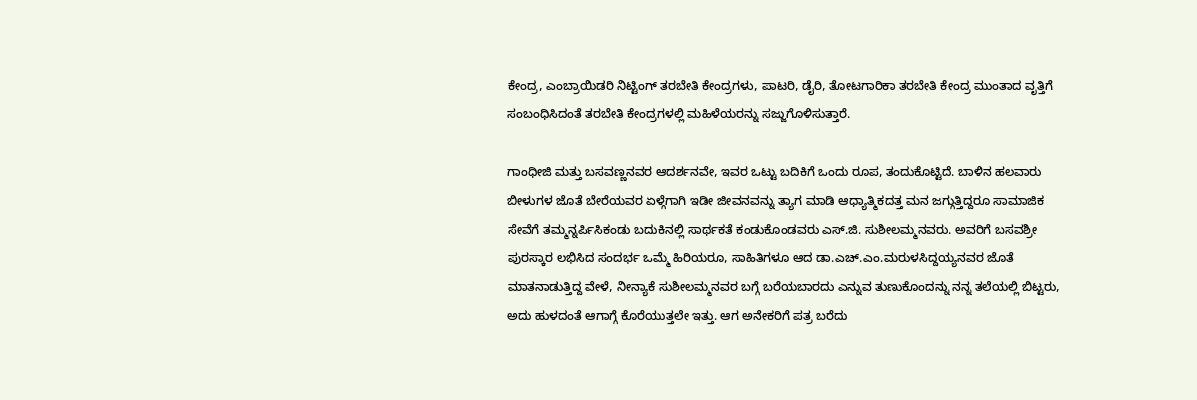ಕೇಂದ್ರ, ಎಂಬ್ರಾಯಿಡರಿ ನಿಟ್ಟಿಂಗ್ ತರಬೇತಿ ಕೇಂದ್ರಗಳು, ಪಾಟರಿ, ಡೈರಿ, ತೋಟಗಾರಿಕಾ ತರಬೇತಿ ಕೇಂದ್ರ ಮುಂತಾದ ವೃತ್ತಿಗೆ ಸಂಬಂಧಿಸಿದಂತೆ ತರಬೇತಿ ಕೇಂದ್ರಗಳಲ್ಲಿ ಮಹಿಳೆಯರನ್ನು ಸಜ್ಜುಗೊಳಿಸುತ್ತಾರೆ.

ಗಾಂಧೀಜಿ ಮತ್ತು ಬಸವಣ್ಣನವರ ಆದರ್ಶನವೇ, ಇವರ ಒಟ್ಟು ಬದಿಕಿಗೆ ಒಂದು ರೂಪ, ತಂದುಕೊಟ್ಟಿದೆ. ಬಾಳಿನ ಹಲವಾರು ಬೀಳುಗಳ ಜೊತೆ ಬೇರೆಯವರ ಏಳ್ಗೆಗಾಗಿ ಇಡೀ ಜೀವನವನ್ನು ತ್ಯಾಗ ಮಾಡಿ ಆಧ್ಯಾತ್ಮಿಕದತ್ತ ಮನ ಜಗ್ಗುತ್ತಿದ್ದರೂ ಸಾಮಾಜಿಕ ಸೇವೆಗೆ ತಮ್ಮನ್ನರ್ಪಿಸಿಕಂಡು ಬದುಕಿನಲ್ಲಿ ಸಾರ್ಥಕತೆ ಕಂಡುಕೊಂಡವರು ಎಸ್.ಜಿ. ಸುಶೀಲಮ್ಮನವರು. ಅವರಿಗೆ ಬಸವಶ್ರೀ ಪುರಸ್ಕಾರ ಲಭಿಸಿದ ಸಂದರ್ಭ ಒಮ್ಮೆ ಹಿರಿಯರೂ, ಸಾಹಿತಿಗಳೂ ಆದ ಡಾ.ಎಚ್.ಎಂ.ಮರುಳಸಿದ್ದಯ್ಯನವರ ಜೊತೆ ಮಾತನಾಡುತ್ತಿದ್ದ ವೇಳೆ, ನೀನ್ಯಾಕೆ ಸುಶೀಲಮ್ಮನವರ ಬಗ್ಗೆ ಬರೆಯಬಾರದು ಎನ್ನುವ ತುಣುಕೊಂದನ್ನು ನನ್ನ ತಲೆಯಲ್ಲಿ ಬಿಟ್ಟರು, ಅದು ಹುಳದಂತೆ ಆಗಾಗ್ಗೆ ಕೊರೆಯುತ್ತಲೇ ಇತ್ತು. ಆಗ ಅನೇಕರಿಗೆ ಪತ್ರ ಬರೆದು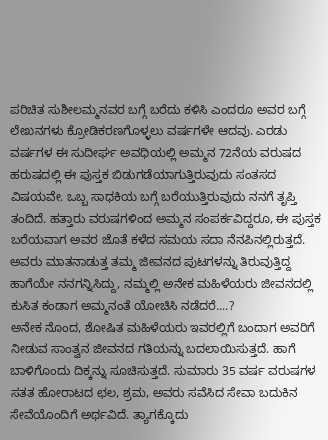ಪರಿಚಿತ ಸುಶೀಲಮ್ಮನವರ ಬಗ್ಗೆ ಬರೆದು ಕಳಿಸಿ ಎಂದರೂ ಅವರ ಬಗ್ಗೆ ಲೇಖನಗಳು ಕ್ರೋಡಿಕರಣಗೊಳ್ಳಲು ವರ್ಷಗಳೇ ಆದವು. ಎರಡು ವರ್ಷಗಳ ಈ ಸುದೀರ್ಘ ಅವಧಿಯಲ್ಲಿ ಅಮ್ಮನ 72ನೆಯ ವರುಷದ ಹರುಷದಲ್ಲಿ ಈ ಪುಸ್ತಕ ಬಿಡುಗಡೆಯಾಗುತ್ತಿರುವುದು ಸಂತಸದ ವಿಷಯವೇ. ಒಬ್ಬ ಸಾಧಕಿಯ ಬಗ್ಗೆ ಬರೆಯುತ್ತಿರುವುದು ನನಗೆ ತೃಪ್ತಿ ತಂದಿದೆ. ಹತ್ತಾರು ವರುಷಗಳಿಂದ ಅಮ್ಮನ ಸಂಪರ್ಕವಿದ್ದರೂ, ಈ ಪುಸ್ತಕ ಬರೆಯವಾಗ ಅವರ ಜೊತೆ ಕಳೆದ ಸಮಯ ಸದಾ ನೆನಪಿನಲ್ಲಿರುತ್ತದೆ. ಅವರು ಮಾತನಾಡುತ್ತ ತಮ್ಮ ಜೀವನದ ಪುಟಗಳನ್ನು ತಿರುವುತ್ತಿದ್ದ ಹಾಗೆಯೇ ನನಗನ್ನಿಸಿದ್ದು, ನಮ್ಮಲ್ಲಿ ಅನೇಕ ಮಹಿಳೆಯರು ಜೀವನದಲ್ಲಿ ಕುಸಿತ ಕಂಡಾಗ ಅಮ್ಮನಂತೆ ಯೋಚಿಸಿ ನಡೆದರೆ....?
ಅನೇಕ ನೊಂದ, ಶೋಷಿತ ಮಹಿಳೆಯರು ಇವರಲ್ಲಿಗೆ ಬಂದಾಗ ಅವರಿಗೆ ನೀಡುವ ಸಾಂತ್ವನ ಜೀವನದ ಗತಿಯನ್ನು ಬದಲಾಯಿಸುತ್ತದೆ. ಹಾಗೆ ಬಾಳಿಗೊಂದು ದಿಕ್ಕನ್ನು ಸೂಚಿಸುತ್ತದೆ. ಸುಮಾರು 35 ವರ್ಷ ವರುಷಗಳ ಸತತ ಹೋರಾಟದ ಛಲ, ಶ್ರಮ, ಅವರು ಸವೆಸಿದ ಸೇವಾ ಬದುಕಿನ ಸೇವೆಯೊಂದಿಗೆ ಅರ್ಥವಿದೆ. ತ್ಯಾಗಕ್ಕೊದು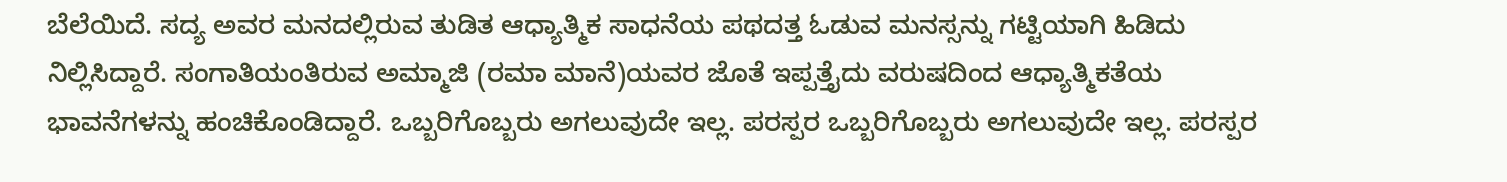ಬೆಲೆಯಿದೆ. ಸದ್ಯ ಅವರ ಮನದಲ್ಲಿರುವ ತುಡಿತ ಆಧ್ಯಾತ್ಮಿಕ ಸಾಧನೆಯ ಪಥದತ್ತ ಓಡುವ ಮನಸ್ಸನ್ನು ಗಟ್ಟಿಯಾಗಿ ಹಿಡಿದು ನಿಲ್ಲಿಸಿದ್ದಾರೆ. ಸಂಗಾತಿಯಂತಿರುವ ಅಮ್ಮಾಜಿ (ರಮಾ ಮಾನೆ)ಯವರ ಜೊತೆ ಇಪ್ಪತ್ತೈದು ವರುಷದಿಂದ ಆಧ್ಯಾತ್ಮಿಕತೆಯ ಭಾವನೆಗಳನ್ನು ಹಂಚಿಕೊಂಡಿದ್ದಾರೆ. ಒಬ್ಬರಿಗೊಬ್ಬರು ಅಗಲುವುದೇ ಇಲ್ಲ. ಪರಸ್ಪರ ಒಬ್ಬರಿಗೊಬ್ಬರು ಅಗಲುವುದೇ ಇಲ್ಲ. ಪರಸ್ಪರ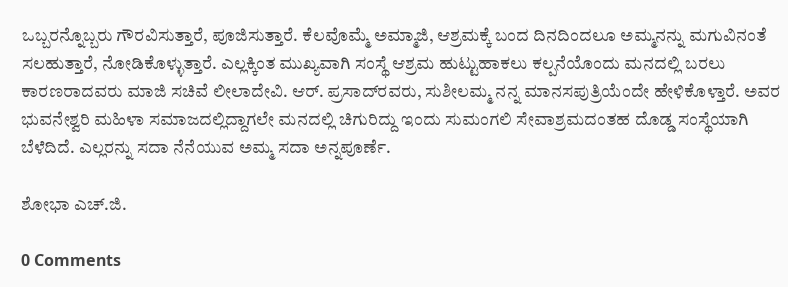ಒಬ್ಬರನ್ನೊಬ್ಬರು ಗೌರವಿಸುತ್ತಾರೆ, ಪೂಜಿಸುತ್ತಾರೆ. ಕೆಲವೊಮ್ಮೆ ಅಮ್ಮಾಜಿ, ಆಶ್ರಮಕ್ಕೆ ಬಂದ ದಿನದಿಂದಲೂ ಅಮ್ಮನನ್ನು ಮಗುವಿನಂತೆ ಸಲಹುತ್ತಾರೆ, ನೋಡಿಕೊಳ್ಳುತ್ತಾರೆ. ಎಲ್ಲಕ್ಕಿಂತ ಮುಖ್ಯವಾಗಿ ಸಂಸ್ಥೆ ಆಶ್ರಮ ಹುಟ್ಟುಹಾಕಲು ಕಲ್ಪನೆಯೊಂದು ಮನದಲ್ಲಿ ಬರಲು ಕಾರಣರಾದವರು ಮಾಜಿ ಸಚಿವೆ ಲೀಲಾದೇವಿ. ಆರ್. ಪ್ರಸಾದ್‍ರವರು, ಸುಶೀಲಮ್ಮ ನನ್ನ ಮಾನಸಪುತ್ರಿಯೆಂದೇ ಹೇಳಿಕೊಳ್ತಾರೆ. ಅವರ ಭುವನೇಶ್ವರಿ ಮಹಿಳಾ ಸಮಾಜದಲ್ಲಿದ್ದಾಗಲೇ ಮನದಲ್ಲಿ ಚಿಗುರಿದ್ದು ಇಂದು ಸುಮಂಗಲಿ ಸೇವಾಶ್ರಮದಂತಹ ದೊಡ್ಡ ಸಂಸ್ಥೆಯಾಗಿ ಬೆಳೆದಿದೆ. ಎಲ್ಲರನ್ನು ಸದಾ ನೆನೆಯುವ ಅಮ್ಮ ಸದಾ ಅನ್ನಪೂರ್ಣೆ.

ಶೋಭಾ ಎಚ್.ಜಿ.

0 Comments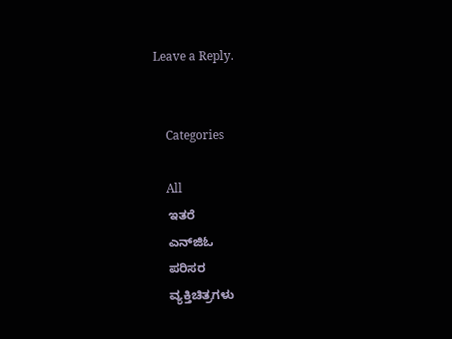Leave a Reply.


    Categories

    All
    ಇತರೆ
    ಎನ್‍ಜಿಓ
    ಪರಿಸರ
    ವ್ಯಕ್ತಿಚಿತ್ರಗಳು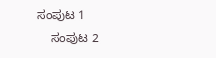ಸಂಪುಟ 1
    ಸಂಪುಟ 2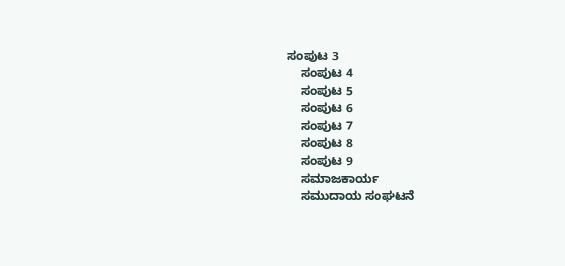ಸಂಪುಟ 3
    ಸಂಪುಟ 4
    ಸಂಪುಟ 5
    ಸಂಪುಟ 6
    ಸಂಪುಟ 7
    ಸಂಪುಟ 8
    ಸಂಪುಟ 9
    ಸಮಾಜಕಾರ್ಯ
    ಸಮುದಾಯ ಸಂಘಟನೆ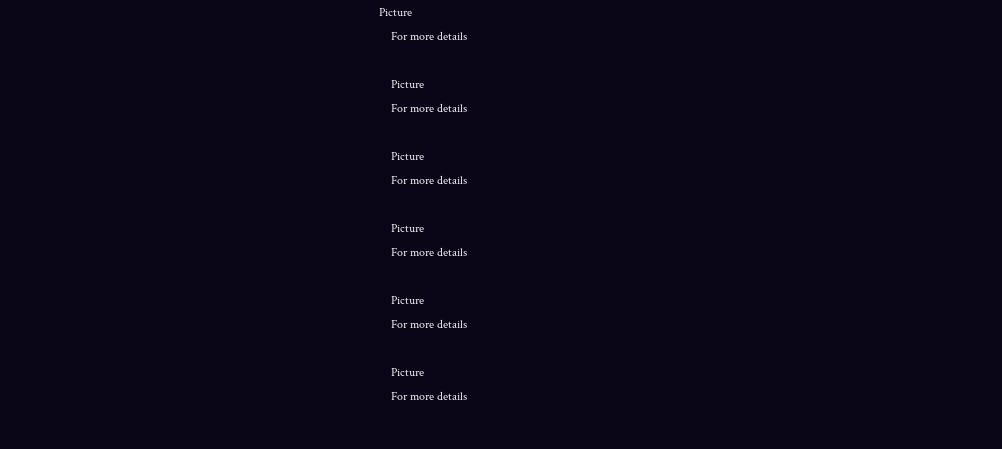Picture
    For more details

    Picture
    For more details

    Picture
    For more details

    Picture
    For more details

    Picture
    For more details

    Picture
    For more details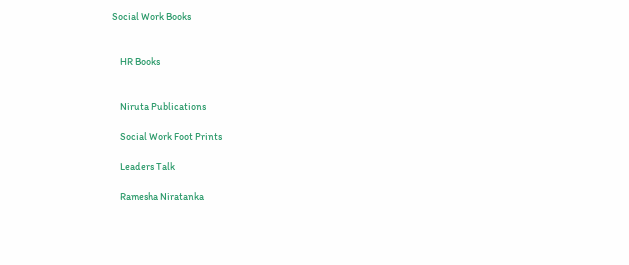Social Work Books


    HR Books


    Niruta Publications

    Social Work Foot Prints

    Leaders Talk

    Ramesha Niratanka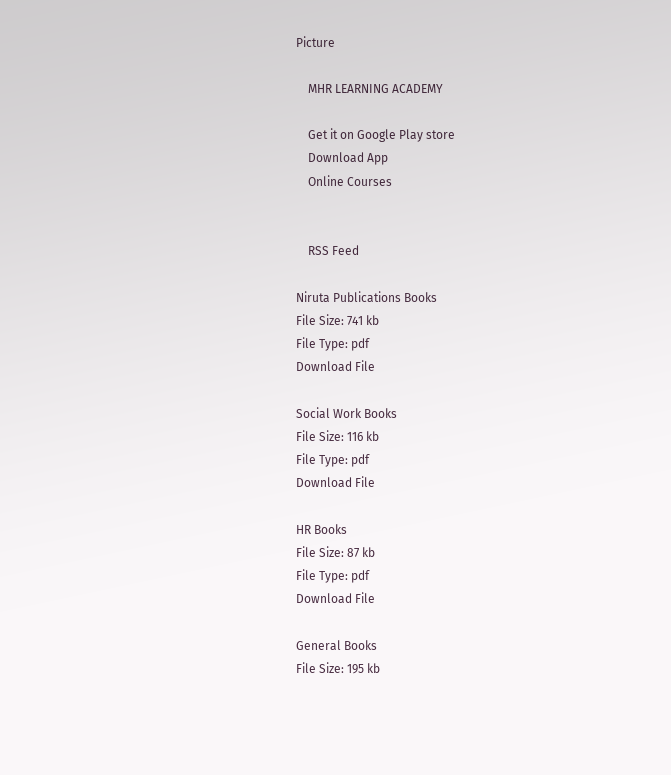Picture

    MHR LEARNING ACADEMY

    Get it on Google Play store
    Download App
    Online Courses


    RSS Feed

Niruta Publications Books
File Size: 741 kb
File Type: pdf
Download File

Social Work Books
File Size: 116 kb
File Type: pdf
Download File

HR Books
File Size: 87 kb
File Type: pdf
Download File

General Books
File Size: 195 kb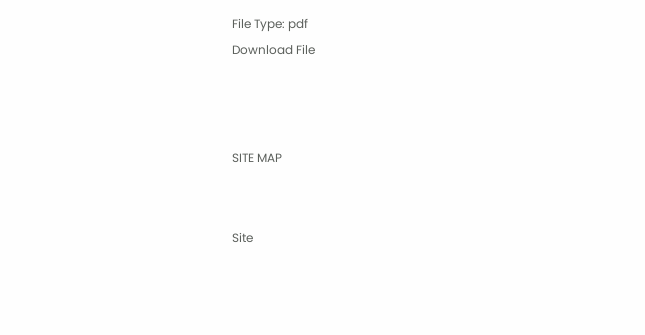File Type: pdf
Download File



SITE MAP


Site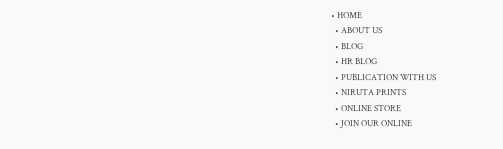• HOME
  • ABOUT US
  • BLOG
  • HR BLOG
  • PUBLICATION WITH US
  • NIRUTA PRINTS
  • ONLINE STORE
  • JOIN OUR ONLINE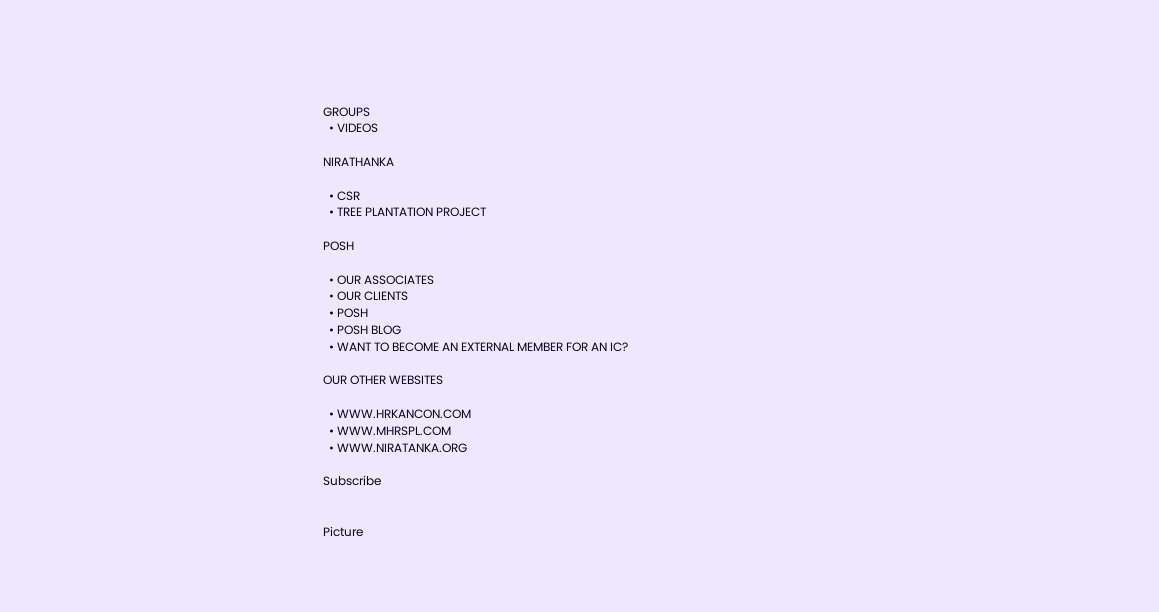GROUPS
  • VIDEOS

NIRATHANKA

  • CSR
  • TREE PLANTATION PROJECT

POSH

  • OUR ASSOCIATES
  • OUR CLIENTS
  • POSH
  • POSH BLOG
  • WANT TO BECOME AN EXTERNAL MEMBER FOR AN IC?

OUR OTHER WEBSITES

  • WWW.HRKANCON.COM
  • WWW.MHRSPL.COM
  • WWW.NIRATANKA.ORG

Subscribe


Picture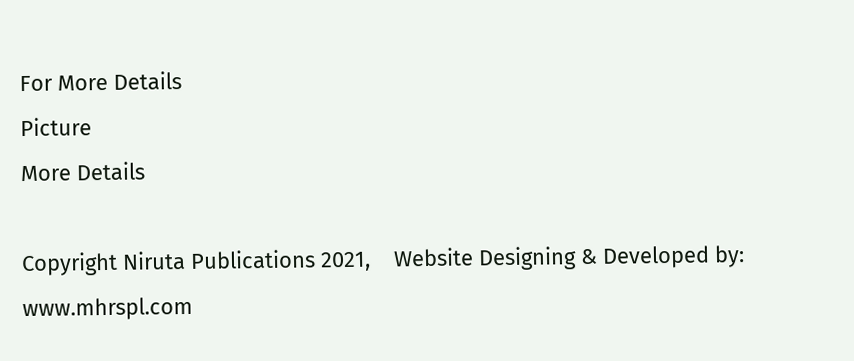For More Details
Picture
More Details

Copyright Niruta Publications 2021,    Website Designing & Developed by: www.mhrspl.com